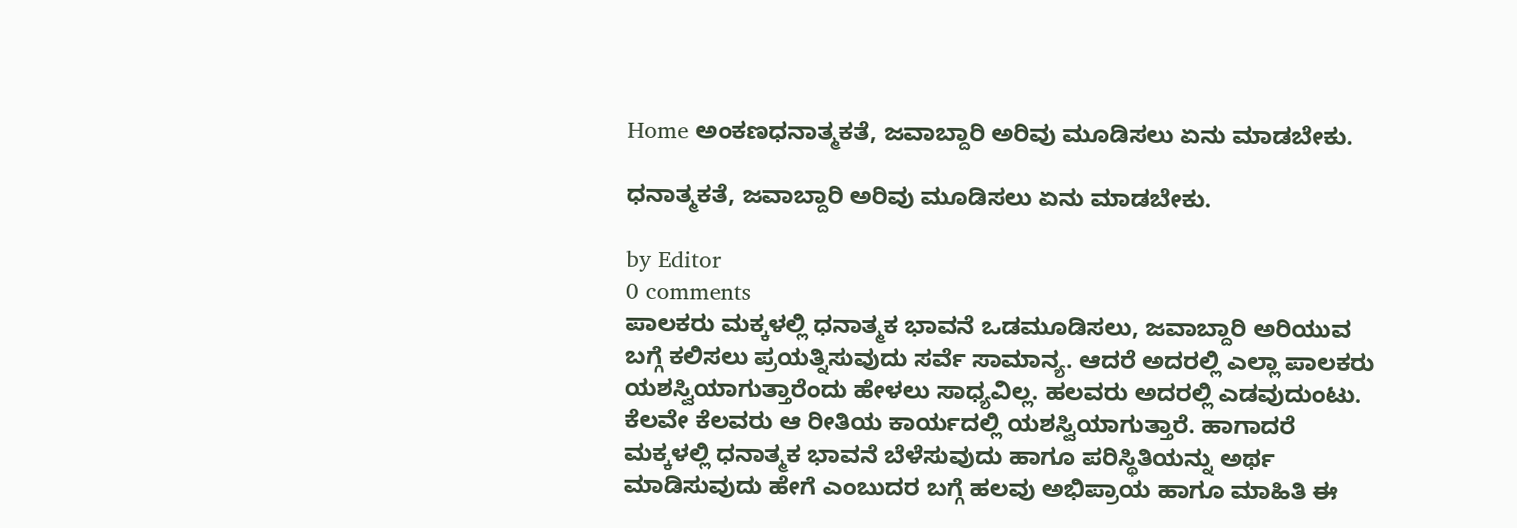Home ಅಂಕಣಧನಾತ್ಮಕತೆ, ಜವಾಬ್ದಾರಿ ಅರಿವು ಮೂಡಿಸಲು ಏನು ಮಾಡಬೇಕು.

ಧನಾತ್ಮಕತೆ, ಜವಾಬ್ದಾರಿ ಅರಿವು ಮೂಡಿಸಲು ಏನು ಮಾಡಬೇಕು.

by Editor
0 comments
ಪಾಲಕರು ಮಕ್ಕಳಲ್ಲಿ ಧನಾತ್ಮಕ ಭಾವನೆ ಒಡಮೂಡಿಸಲು, ಜವಾಬ್ದಾರಿ ಅರಿಯುವ ಬಗ್ಗೆ ಕಲಿಸಲು ಪ್ರಯತ್ನಿಸುವುದು ಸರ್ವೆ ಸಾಮಾನ್ಯ. ಆದರೆ ಅದರಲ್ಲಿ ಎಲ್ಲಾ ಪಾಲಕರು ಯಶಸ್ವಿಯಾಗುತ್ತಾರೆಂದು ಹೇಳಲು ಸಾಧ್ಯವಿಲ್ಲ. ಹಲವರು ಅದರಲ್ಲಿ ಎಡವುದುಂಟು. ಕೆಲವೇ ಕೆಲವರು ಆ ರೀತಿಯ ಕಾರ್ಯದಲ್ಲಿ ಯಶಸ್ವಿಯಾಗುತ್ತಾರೆ. ಹಾಗಾದರೆ ಮಕ್ಕಳಲ್ಲಿ ಧನಾತ್ಮಕ ಭಾವನೆ ಬೆಳೆಸುವುದು ಹಾಗೂ ಪರಿಸ್ಥಿತಿಯನ್ನು ಅರ್ಥ ಮಾಡಿಸುವುದು ಹೇಗೆ ಎಂಬುದರ ಬಗ್ಗೆ ಹಲವು ಅಭಿಪ್ರಾಯ ಹಾಗೂ ಮಾಹಿತಿ ಈ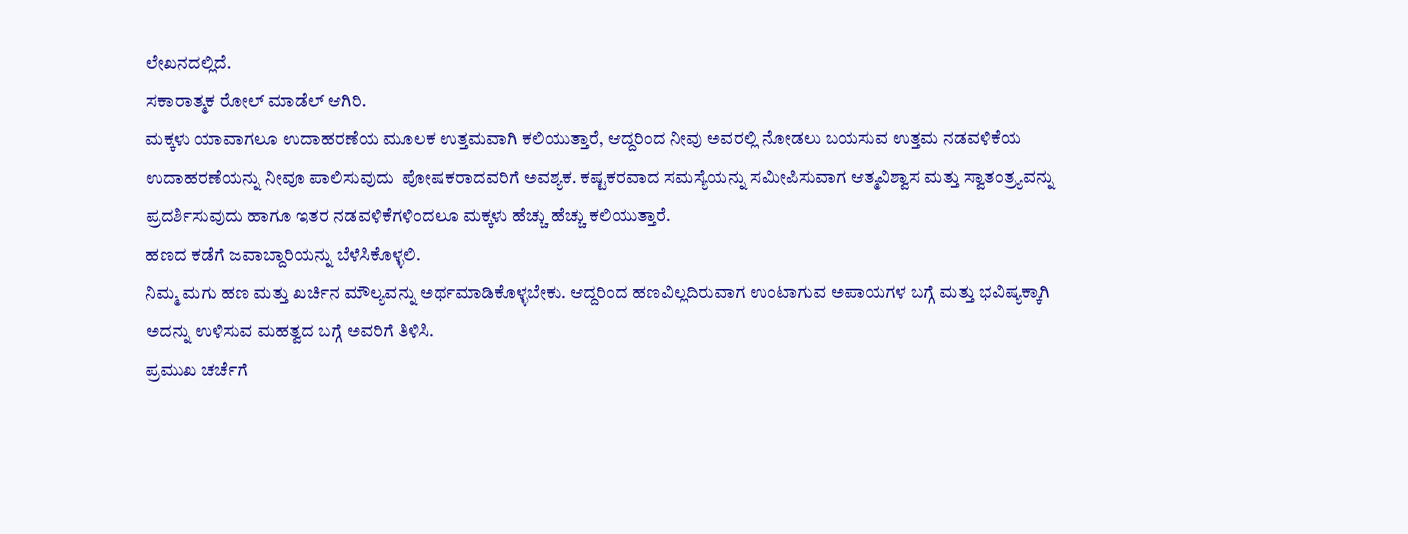ಲೇಖನದಲ್ಲಿದೆ.
ಸಕಾರಾತ್ಮಕ ರೋಲ್ ಮಾಡೆಲ್ ಆಗಿರಿ.
ಮಕ್ಕಳು ಯಾವಾಗಲೂ ಉದಾಹರಣೆಯ ಮೂಲಕ ಉತ್ತಮವಾಗಿ ಕಲಿಯುತ್ತಾರೆ, ಆದ್ದರಿಂದ ನೀವು ಅವರಲ್ಲಿ ನೋಡಲು ಬಯಸುವ ಉತ್ತಮ ನಡವಳಿಕೆಯ ಉದಾಹರಣೆಯನ್ನು ನೀವೂ ಪಾಲಿಸುವುದು  ಪೋಷಕರಾದವರಿಗೆ ಅವಶ್ಯಕ. ಕಷ್ಟಕರವಾದ ಸಮಸ್ಯೆಯನ್ನು ಸಮೀಪಿಸುವಾಗ ಆತ್ಮವಿಶ್ವಾಸ ಮತ್ತು ಸ್ವಾತಂತ್ರ್ಯವನ್ನು ಪ್ರದರ್ಶಿಸುವುದು ಹಾಗೂ ಇತರ ನಡವಳಿಕೆಗಳಿಂದಲೂ ಮಕ್ಕಳು ಹೆಚ್ಚು ಹೆಚ್ಚು ಕಲಿಯುತ್ತಾರೆ.
ಹಣದ ಕಡೆಗೆ ಜವಾಬ್ದಾರಿಯನ್ನು ಬೆಳೆಸಿಕೊಳ್ಳಲಿ.
ನಿಮ್ಮ ಮಗು ಹಣ ಮತ್ತು ಖರ್ಚಿನ ಮೌಲ್ಯವನ್ನು ಅರ್ಥಮಾಡಿಕೊಳ್ಳಬೇಕು. ಆದ್ದರಿಂದ ಹಣವಿಲ್ಲದಿರುವಾಗ ಉಂಟಾಗುವ ಅಪಾಯಗಳ ಬಗ್ಗೆ ಮತ್ತು ಭವಿಷ್ಯಕ್ಕಾಗಿ ಅದನ್ನು ಉಳಿಸುವ ಮಹತ್ವದ ಬಗ್ಗೆ ಅವರಿಗೆ ತಿಳಿಸಿ.
ಪ್ರಮುಖ ಚರ್ಚೆಗೆ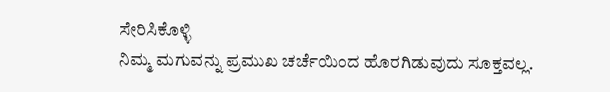ಸೇರಿಸಿಕೊಳ್ಳಿ
ನಿಮ್ಮ ಮಗುವನ್ನು ಪ್ರಮುಖ ಚರ್ಚೆಯಿಂದ ಹೊರಗಿಡುವುದು ಸೂಕ್ತವಲ್ಲ.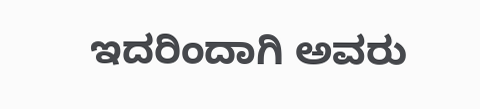ಇದರಿಂದಾಗಿ ಅವರು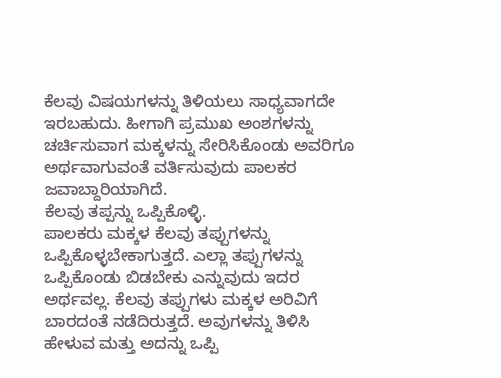ಕೆಲವು ವಿಷಯಗಳನ್ನು ತಿಳಿಯಲು ಸಾಧ್ಯವಾಗದೇ ಇರಬಹುದು. ಹೀಗಾಗಿ ಪ್ರಮುಖ ಅಂಶಗಳನ್ನು ಚರ್ಚಿಸುವಾಗ ಮಕ್ಕಳನ್ನು ಸೇರಿಸಿಕೊಂಡು ಅವರಿಗೂ ಅರ್ಥವಾಗುವಂತೆ ವರ್ತಿಸುವುದು ಪಾಲಕರ ಜವಾಬ್ದಾರಿಯಾಗಿದೆ.
ಕೆಲವು ತಪ್ಪನ್ನು ಒಪ್ಪಿಕೊಳ್ಳಿ.
ಪಾಲಕರು ಮಕ್ಕಳ ಕೆಲವು ತಪ್ಪುಗಳನ್ನು ಒಪ್ಪಿಕೊಳ್ಳಬೇಕಾಗುತ್ತದೆ. ಎಲ್ಲಾ ತಪ್ಪುಗಳನ್ನು ಒಪ್ಪಿಕೊಂಡು ಬಿಡಬೇಕು ಎನ್ನುವುದು ಇದರ ಅರ್ಥವಲ್ಲ. ಕೆಲವು ತಪ್ಪುಗಳು ಮಕ್ಕಳ ಅರಿವಿಗೆ ಬಾರದಂತೆ ನಡೆದಿರುತ್ತದೆ. ಅವುಗಳನ್ನು ತಿಳಿಸಿ ಹೇಳುವ ಮತ್ತು ಅದನ್ನು ಒಪ್ಪಿ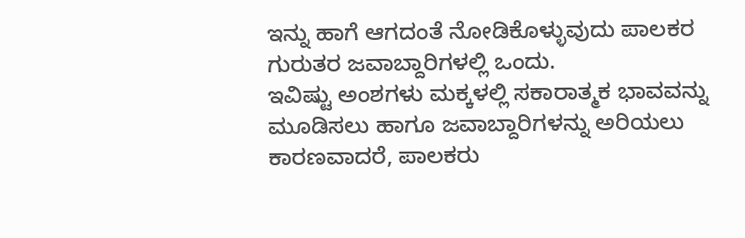ಇನ್ನು ಹಾಗೆ ಆಗದಂತೆ ನೋಡಿಕೊಳ್ಳುವುದು ಪಾಲಕರ ಗುರುತರ ಜವಾಬ್ದಾರಿಗಳಲ್ಲಿ ಒಂದು.
ಇವಿಷ್ಟು ಅಂಶಗಳು ಮಕ್ಕಳಲ್ಲಿ ಸಕಾರಾತ್ಮಕ ಭಾವವನ್ನು ಮೂಡಿಸಲು ಹಾಗೂ ಜವಾಬ್ದಾರಿಗಳನ್ನು ಅರಿಯಲು ಕಾರಣವಾದರೆ, ಪಾಲಕರು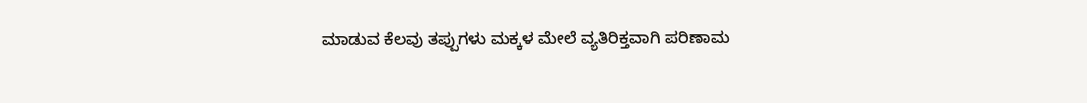ಮಾಡುವ ಕೆಲವು ತಪ್ಪುಗಳು ಮಕ್ಕಳ ಮೇಲೆ ವ್ಯತಿರಿಕ್ತವಾಗಿ ಪರಿಣಾಮ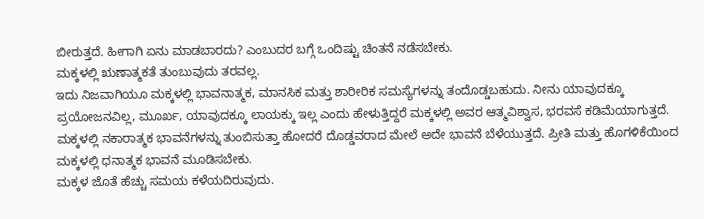ಬೀರುತ್ತದೆ. ಹೀಗಾಗಿ ಏನು ಮಾಡಬಾರದು? ಎಂಬುದರ ಬಗ್ಗೆ ಒಂದಿಷ್ಟು ಚಿಂತನೆ ನಡೆಸಬೇಕು.
ಮಕ್ಕಳಲ್ಲಿ ಋಣಾತ್ಮಕತೆ ತುಂಬುವುದು ತರವಲ್ಲ.
ಇದು ನಿಜವಾಗಿಯೂ ಮಕ್ಕಳಲ್ಲಿ ಭಾವನಾತ್ಮಕ, ಮಾನಸಿಕ ಮತ್ತು ಶಾರೀರಿಕ ಸಮಸ್ಯೆಗಳನ್ನು ತಂದೊಡ್ಡಬಹುದು. ನೀನು ಯಾವುದಕ್ಕೂ ಪ್ರಯೋಜನವಿಲ್ಲ, ಮೂರ್ಖ, ಯಾವುದಕ್ಕೂ ಲಾಯಕ್ಕು ಇಲ್ಲ ಎಂದು ಹೇಳುತ್ತಿದ್ದರೆ ಮಕ್ಕಳಲ್ಲಿ ಅವರ ಆತ್ಮವಿಶ್ವಾಸ, ಭರವಸೆ ಕಡಿಮೆಯಾಗುತ್ತದೆ. ಮಕ್ಕಳಲ್ಲಿ ನಕಾರಾತ್ಮಕ ಭಾವನೆಗಳನ್ನು ತುಂಬಿಸುತ್ತಾ ಹೋದರೆ ದೊಡ್ಡವರಾದ ಮೇಲೆ ಅದೇ ಭಾವನೆ ಬೆಳೆಯುತ್ತದೆ. ಪ್ರೀತಿ ಮತ್ತು ಹೊಗಳಿಕೆಯಿಂದ ಮಕ್ಕಳಲ್ಲಿ ಧನಾತ್ಮಕ ಭಾವನೆ ಮೂಡಿಸಬೇಕು.
ಮಕ್ಕಳ ಜೊತೆ ಹೆಚ್ಚು ಸಮಯ ಕಳೆಯದಿರುವುದು.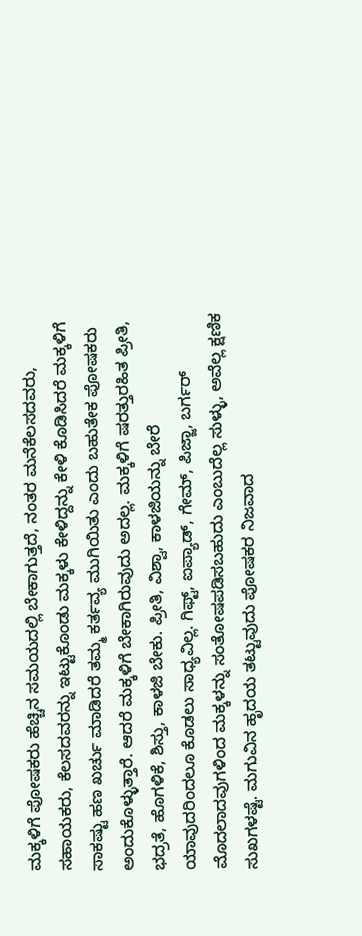ಮಕ್ಕಳಿಗೆ ಪೋಷಕರು ಹೆಚ್ಚಿನ ಸಮಯದಲ್ಲಿ ಬೇಕಾಗುತ್ತದೆ, ನಂತರ ಮನೆಕೆಲಸದವರು, ಸಹಾಯಕರು, ಕೆಲಸದವರನ್ನು ಇಟ್ಟುಕೊಂಡು ಮಕ್ಕಳು ಕೇಳಿದ್ದನ್ನು ಕೇಳಿ ಕೊಡಿಸಿದರೆ ಮಕ್ಕಳಿಗೆ ಸಾಕಷ್ಟು ಹಣ ಖರ್ಚು ಮಾಡಿದರೆ ತಮ್ಮ ಕರ್ತವ್ಯ ಮುಗಿಯಿತು ಎಂದು ಬಹುತೇಕ ಪೋಷಕರು ಅಂದುಕೊಳ್ಳುತ್ತಾರೆ. ಆದರೆ ಮಕ್ಕಳಿಗೆ ಬೇಕಾಗಿರುವುದು ಅದಲ್ಲ. ಮಕ್ಕಳಿಗೆ ಷರತ್ತುರಹಿತ ಪ್ರೀತಿ, ಭದ್ರತೆ, ಹೊಗಳಿಕೆ, ಶಿಸ್ತು, ಕಾಳಜಿ ಬೇಕು. ಪ್ರೀತಿ, ವಿಶ್ವಾ, ಕಾಳಜಿಯನ್ನು ಬೇರೆ ಯಾವುದರಿಂದಲೂ ಕೊಡಲು ಸಾಧ್ಯವಿಲ್ಲ. ಗಿಫ್ಟ್, ಐಪ್ಯಾಡ್, ಗೇಮ್, ಪಿಜ್ಜಾ, ಬರ್ಗರ್ ಮೊದಲಾದವುಗಳಿಂದ ಮಕ್ಕಳನ್ನು ಸಂತೋಷಪಡಿಸಬಹುದು ಎಂಬುದೆಲ್ಲ ಸುಳ್ಳು, ಅವೆಲ್ಲ ಕ್ಷಣಿಕ ಸುಖಗಳಷ್ಟೆ. ಮಗುವಿನ ಹೃದಯ ತಟ್ಟುವುದು ಪೋಷಕರ ನಿಜವಾದ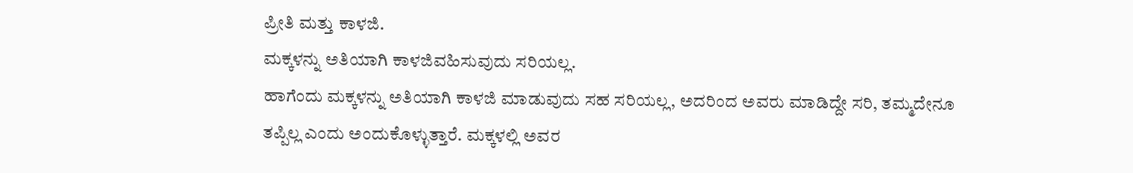ಪ್ರೀತಿ ಮತ್ತು ಕಾಳಜಿ.
ಮಕ್ಕಳನ್ನು ಅತಿಯಾಗಿ ಕಾಳಜಿವಹಿಸುವುದು ಸರಿಯಲ್ಲ.
ಹಾಗೆಂದು ಮಕ್ಕಳನ್ನು ಅತಿಯಾಗಿ ಕಾಳಜಿ ಮಾಡುವುದು ಸಹ ಸರಿಯಲ್ಲ, ಅದರಿಂದ ಅವರು ಮಾಡಿದ್ದೇ ಸರಿ, ತಮ್ಮದೇನೂ ತಪ್ಪಿಲ್ಲ ಎಂದು ಅಂದುಕೊಳ್ಳುತ್ತಾರೆ. ಮಕ್ಕಳಲ್ಲಿ ಅವರ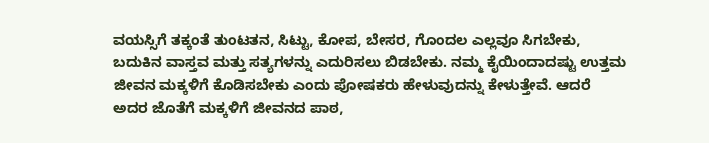ವಯಸ್ಸಿಗೆ ತಕ್ಕಂತೆ ತುಂಟತನ, ಸಿಟ್ಟು, ಕೋಪ, ಬೇಸರ, ಗೊಂದಲ ಎಲ್ಲವೂ ಸಿಗಬೇಕು, ಬದುಕಿನ ವಾಸ್ತವ ಮತ್ತು ಸತ್ಯಗಳನ್ನು ಎದುರಿಸಲು ಬಿಡಬೇಕು. ನಮ್ಮ ಕೈಯಿಂದಾದಷ್ಟು ಉತ್ತಮ ಜೀವನ ಮಕ್ಕಳಿಗೆ ಕೊಡಿಸಬೇಕು ಎಂದು ಪೋಷಕರು ಹೇಳುವುದನ್ನು ಕೇಳುತ್ತೇವೆ. ಆದರೆ ಅದರ ಜೊತೆಗೆ ಮಕ್ಕಳಿಗೆ ಜೀವನದ ಪಾಠ,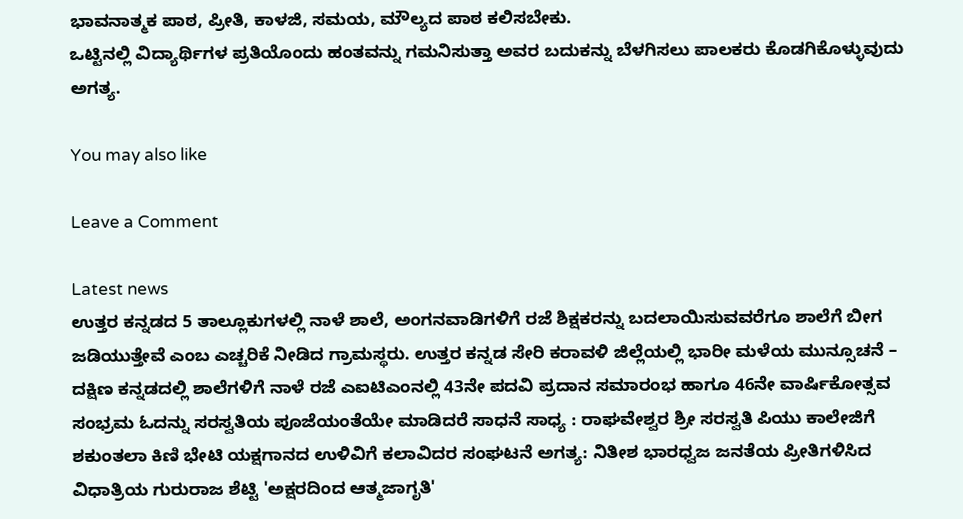ಭಾವನಾತ್ಮಕ ಪಾಠ, ಪ್ರೀತಿ, ಕಾಳಜಿ, ಸಮಯ, ಮೌಲ್ಯದ ಪಾಠ ಕಲಿಸಬೇಕು.
ಒಟ್ಟಿನಲ್ಲಿ ವಿದ್ಯಾರ್ಥಿಗಳ ಪ್ರತಿಯೊಂದು ಹಂತವನ್ನು ಗಮನಿಸುತ್ತಾ ಅವರ ಬದುಕನ್ನು ಬೆಳಗಿಸಲು ಪಾಲಕರು ಕೊಡಗಿಕೊಳ್ಳುವುದು ಅಗತ್ಯ.

You may also like

Leave a Comment

Latest news
ಉತ್ತರ ಕನ್ನಡದ 5 ತಾಲ್ಲೂಕುಗಳಲ್ಲಿ ನಾಳೆ ಶಾಲೆ, ಅಂಗನವಾಡಿಗಳಿಗೆ ರಜೆ ಶಿಕ್ಷಕರನ್ನು ಬದಲಾಯಿಸುವವರೆಗೂ ಶಾಲೆಗೆ ಬೀಗ ಜಡಿಯುತ್ತೇವೆ ಎಂಬ ಎಚ್ಚರಿಕೆ ನೀಡಿದ ಗ್ರಾಮಸ್ಥರು. ಉತ್ತರ ಕನ್ನಡ ಸೇರಿ ಕರಾವಳಿ ಜಿಲ್ಲೆಯಲ್ಲಿ ಭಾರೀ ಮಳೆಯ ಮುನ್ಸೂಚನೆ – ದಕ್ಷಿಣ ಕನ್ನಡದಲ್ಲಿ ಶಾಲೆಗಳಿಗೆ ನಾಳೆ ರಜೆ ಎಐಟಿಎಂನಲ್ಲಿ 43ನೇ ಪದವಿ ಪ್ರದಾನ ಸಮಾರಂಭ ಹಾಗೂ 46ನೇ ವಾರ್ಷಿಕೋತ್ಸವ ಸಂಭ್ರಮ ಓದನ್ನು ಸರಸ್ವತಿಯ ಪೂಜೆಯಂತೆಯೇ ಮಾಡಿದರೆ ಸಾಧನೆ ಸಾಧ್ಯ : ರಾಘವೇಶ್ವರ ಶ್ರೀ ಸರಸ್ವತಿ ಪಿಯು ಕಾಲೇಜಿಗೆ ಶಕುಂತಲಾ ಕಿಣಿ ಭೇಟಿ ಯಕ್ಷಗಾನದ ಉಳಿವಿಗೆ ಕಲಾವಿದರ ಸಂಘಟನೆ ಅಗತ್ಯ: ನಿತೀಶ ಭಾರಧ್ವಜ ಜನತೆಯ ಪ್ರೀತಿಗಳಿಸಿದ ವಿಧಾತ್ರಿಯ ಗುರುರಾಜ ಶೆಟ್ಟಿ 'ಅಕ್ಷರದಿಂದ ಆತ್ಮಜಾಗೃತಿ'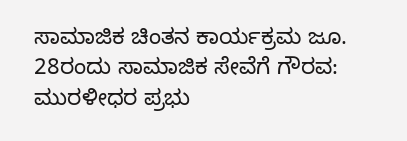ಸಾಮಾಜಿಕ ಚಿಂತನ ಕಾರ್ಯಕ್ರಮ ಜೂ. 28ರಂದು ಸಾಮಾಜಿಕ ಸೇವೆಗೆ ಗೌರವ: ಮುರಳೀಧರ ಪ್ರಭು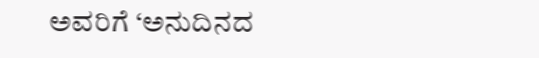ಅವರಿಗೆ ‘ಅನುದಿನದ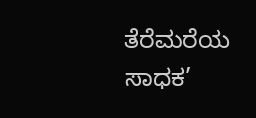ತೆರೆಮರೆಯ ಸಾಧಕ’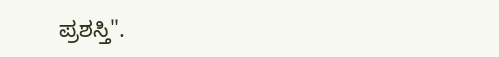ಪ್ರಶಸ್ತಿ".